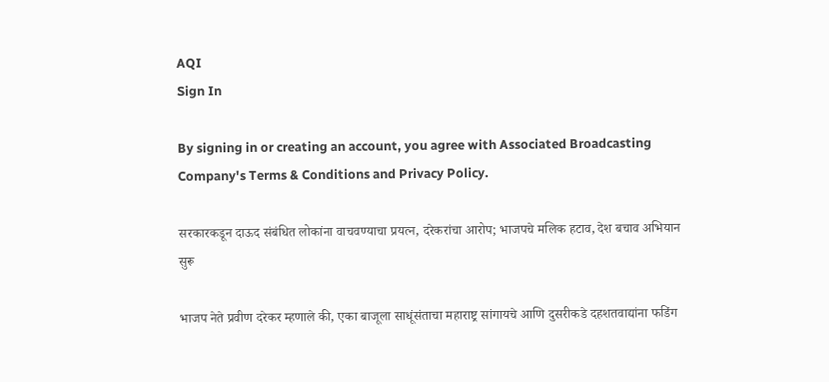AQI
Sign In

By signing in or creating an account, you agree with Associated Broadcasting Company's Terms & Conditions and Privacy Policy.

सरकारकडून दाऊद संबंधित लोकांना वाचवण्याचा प्रयत्न, दरेकरांचा आरोप; भाजपचे मलिक हटाव, देश बचाव अभियान सुरू

भाजप नेते प्रवीण दरेकर म्हणाले की, एका बाजूला साधूंसंताचा महाराष्ट्र सांगायचे आणि दुसरीकडे दहशतवाद्यांना फडिंग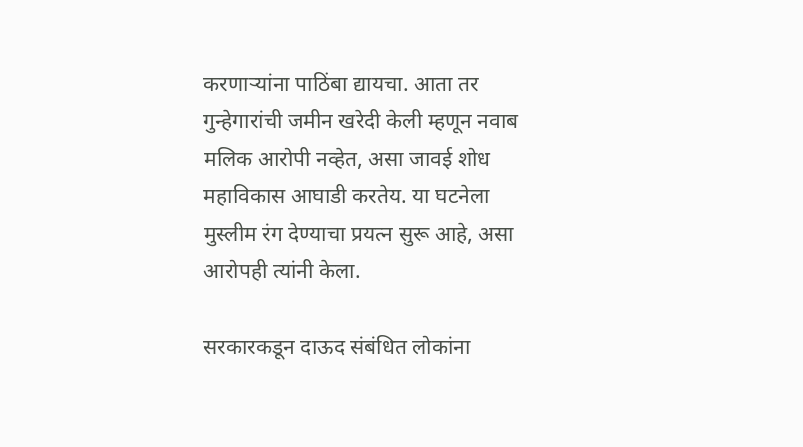करणाऱ्यांना पाठिंबा द्यायचा. आता तर गुन्हेगारांची जमीन खरेदी केली म्हणून नवाब मलिक आरोपी नव्हेत, असा जावई शोध महाविकास आघाडी करतेय. या घटनेला मुस्लीम रंग देण्याचा प्रयत्न सुरू आहे, असा आरोपही त्यांनी केला.

सरकारकडून दाऊद संबंधित लोकांना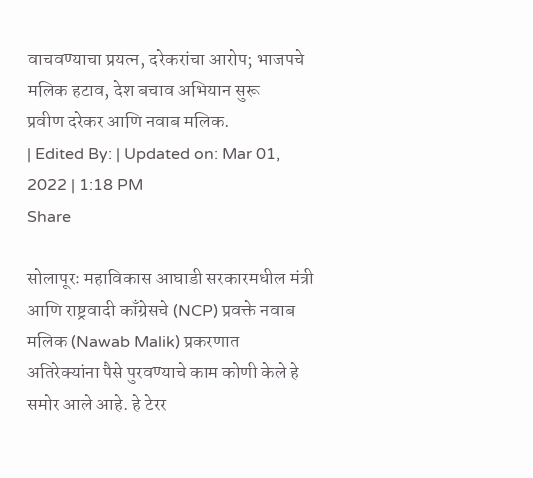वाचवण्याचा प्रयत्न, दरेकरांचा आरोप; भाजपचे मलिक हटाव, देश बचाव अभियान सुरू
प्रवीण दरेकर आणि नवाब मलिक.
| Edited By: | Updated on: Mar 01, 2022 | 1:18 PM
Share

सोलापूरः महाविकास आघाडी सरकारमधील मंत्री आणि राष्ट्रवादी काँग्रेसचे (NCP) प्रवक्ते नवाब मलिक (Nawab Malik) प्रकरणात अतिरेक्यांना पैसे पुरवण्याचे काम कोणी केले हे समोर आले आहे. हे टेरर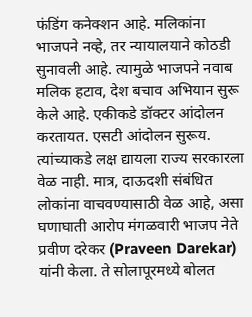फंडिंग कनेक्शन आहे. मलिकांना भाजपने नव्हे, तर न्यायालयाने कोठडी सुनावली आहे. त्यामुळे भाजपने नवाब मलिक हटाव, देश बचाव अभियान सुरू केले आहे. एकीकडे डॉक्टर आंदोलन करतायत. एसटी आंदोलन सुरूय. त्यांच्याकडे लक्ष द्यायला राज्य सरकारला वेळ नाही. मात्र, दाऊदशी संबंधित लोकांना वाचवण्यासाठी वेळ आहे, असा घणाघाती आरोप मंगळवारी भाजप नेते प्रवीण दरेकर (Praveen Darekar) यांनी केला. ते सोलापूरमध्ये बोलत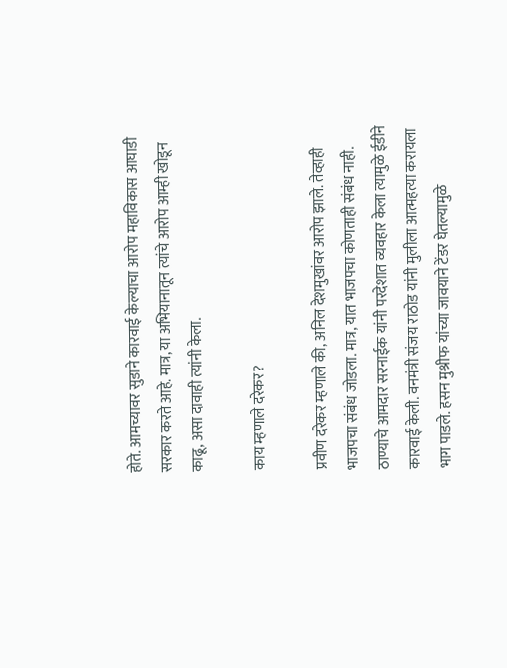होते. आमच्यावर सुडाने कारवाई केल्याचा आरोप महाविकास आघाडी सरकार करते आहे. मात्र, या अभियानातून त्यांचे आरोप आम्ही खोडून काढू, असा दावाही त्यांनी केला.

काय म्हणाले दरेकर?

प्रवीण दरेकर म्हणाले की, अनिल देशमुखांवर आरोप झाले. तेव्हाही भाजपचा संबंध जोडला. मात्र, यात भाजपचा कोणताही संबंध नाही. ठाण्याचे आमदार सरनाईक यांनी परदेशात व्यवहार केला त्यामुळे ईडीने कारवाई केली. वनमंत्री संजय राठोड यांनी मुलीला आत्महत्या करायला भाग पाडले. हसन मुश्रीफ यांच्या जावयाने टेंडर घेतल्यामुळे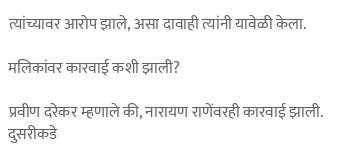त्यांच्यावर आरोप झाले, असा दावाही त्यांनी यावेळी केला.

मलिकांवर कारवाई कशी झाली?

प्रवीण दरेकर म्हणाले की, नारायण राणेंवरही कारवाई झाली. दुसरीकडे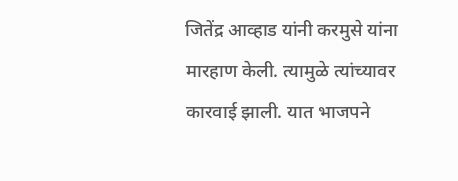जितेंद्र आव्हाड यांनी करमुसे यांना मारहाण केली. त्यामुळे त्यांच्यावर कारवाई झाली. यात भाजपने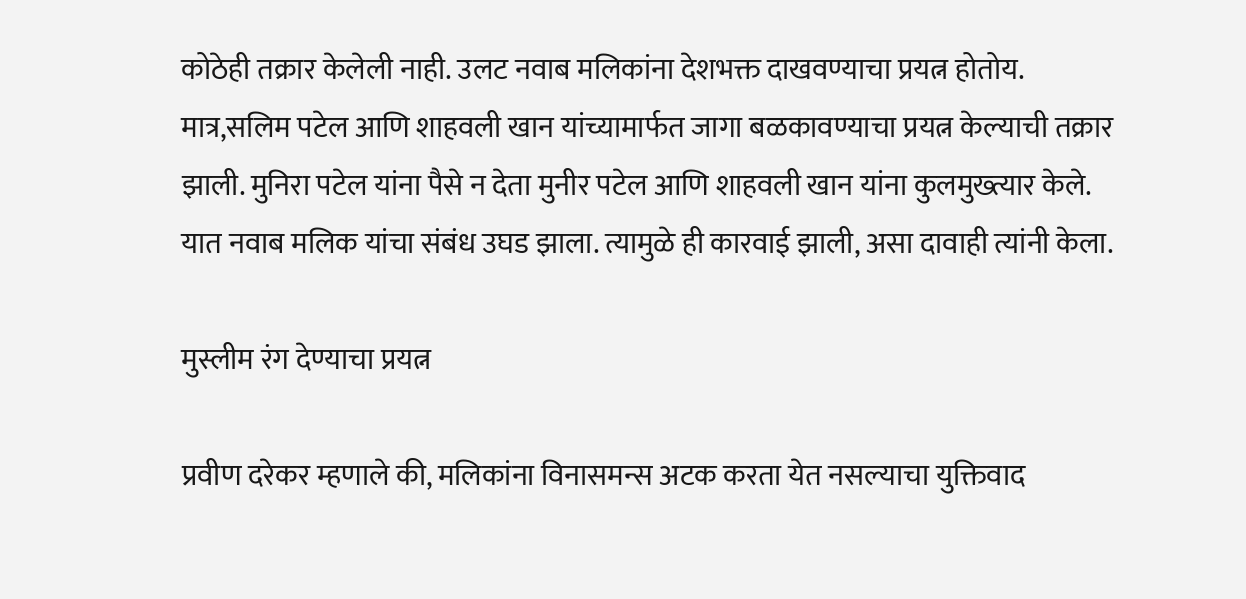कोठेही तक्रार केलेली नाही. उलट नवाब मलिकांना देशभक्त दाखवण्याचा प्रयत्न होतोय. मात्र,सलिम पटेल आणि शाहवली खान यांच्यामार्फत जागा बळकावण्याचा प्रयत्न केल्याची तक्रार झाली. मुनिरा पटेल यांना पैसे न देता मुनीर पटेल आणि शाहवली खान यांना कुलमुख्त्यार केले. यात नवाब मलिक यांचा संबंध उघड झाला. त्यामुळे ही कारवाई झाली, असा दावाही त्यांनी केला.

मुस्लीम रंग देण्याचा प्रयत्न

प्रवीण दरेकर म्हणाले की, मलिकांना विनासमन्स अटक करता येत नसल्याचा युक्तिवाद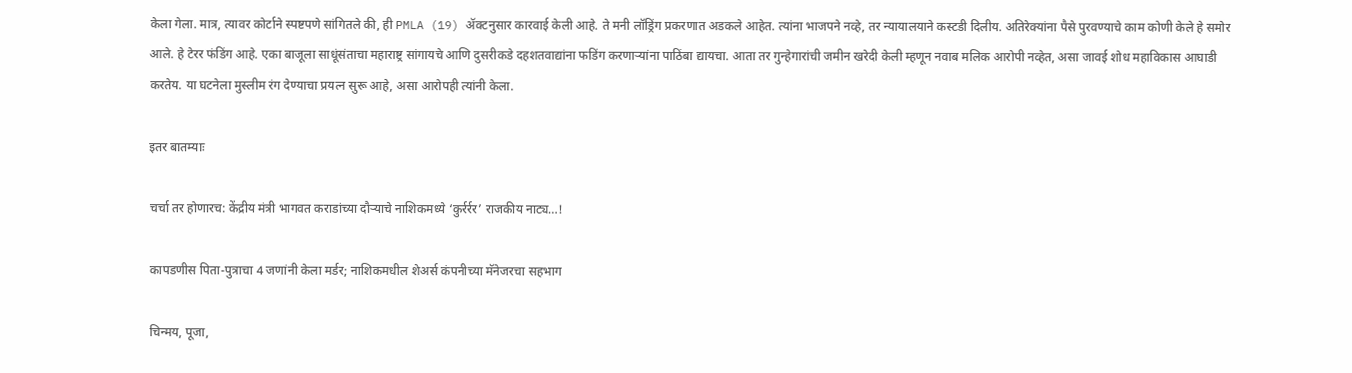केला गेला. मात्र, त्यावर कोर्टाने स्पष्टपणे सांगितले की, ही PMLA (19) ॲक्टनुसार कारवाई केली आहे. ते मनी लॉड्रिंग प्रकरणात अडकले आहेत. त्यांना भाजपने नव्हे, तर न्यायालयाने कस्टडी दिलीय. अतिरेक्यांना पैसे पुरवण्याचे काम कोणी केले हे समोर आले. हे टेरर फंडिंग आहे. एका बाजूला साधूंसंताचा महाराष्ट्र सांगायचे आणि दुसरीकडे दहशतवाद्यांना फडिंग करणाऱ्यांना पाठिंबा द्यायचा. आता तर गुन्हेगारांची जमीन खरेदी केली म्हणून नवाब मलिक आरोपी नव्हेत, असा जावई शोध महाविकास आघाडी करतेय. या घटनेला मुस्लीम रंग देण्याचा प्रयत्न सुरू आहे, असा आरोपही त्यांनी केला.

इतर बातम्याः

चर्चा तर होणारच: केंद्रीय मंत्री भागवत कराडांच्या दौऱ्याचे नाशिकमध्ये ‘कुर्रर्रर’ राजकीय नाट्य…!

कापडणीस पिता-पुत्राचा 4 जणांनी केला मर्डर; नाशिकमधील शेअर्स कंपनीच्या मॅनेजरचा सहभाग

चिन्मय, पूजा,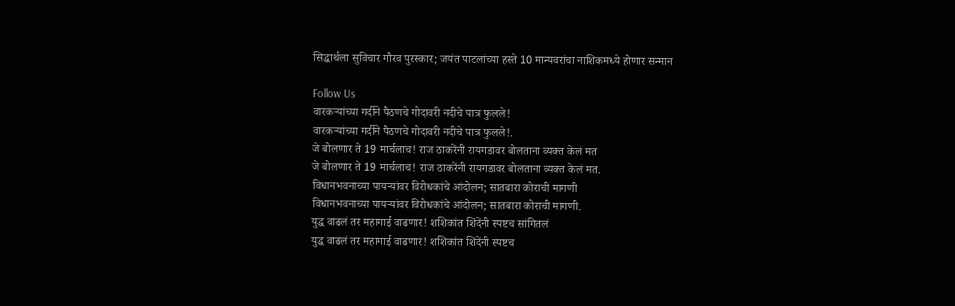सिद्धार्थला सुविचार गौरव पुरस्कार; जयंत पाटलांच्या हस्ते 10 मान्यवरांचा नाशिकमध्ये होणार सन्मान

Follow Us
वारकऱ्यांच्या गर्दीने पैठणचे गोदावरी नदीचे पात्र फुलले!
वारकऱ्यांच्या गर्दीने पैठणचे गोदावरी नदीचे पात्र फुलले!.
जे बोलणार ते 19 मार्चलाच! राज ठाकरेंनी रायगडावर बोलताना व्यक्त केलं मत
जे बोलणार ते 19 मार्चलाच! राज ठाकरेंनी रायगडावर बोलताना व्यक्त केलं मत.
विधानभवनाच्या पायऱ्यांवर विरोधकांचे आंदोलन; सातबारा कोराची मागणी
विधानभवनाच्या पायऱ्यांवर विरोधकांचे आंदोलन; सातबारा कोराची मागणी.
युद्ध वाढलं तर महागाई वाढणार! शशिकांत शिंदेंनी स्पष्टच सांगितलं
युद्ध वाढलं तर महागाई वाढणार! शशिकांत शिंदेंनी स्पष्टच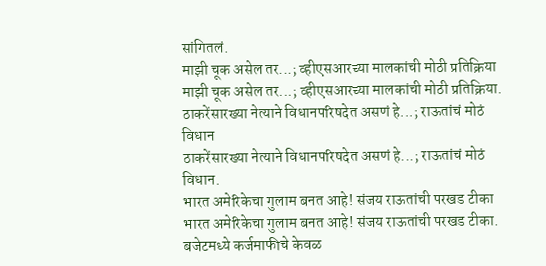सांगितलं.
माझी चूक असेल तर...; व्हीएसआरच्या मालकांची मोठी प्रतिक्रिया
माझी चूक असेल तर...; व्हीएसआरच्या मालकांची मोठी प्रतिक्रिया.
ठाकरेंसारख्या नेत्याने विधानपरिषदेत असणं हे...; राऊतांचं मोठं विधान
ठाकरेंसारख्या नेत्याने विधानपरिषदेत असणं हे...; राऊतांचं मोठं विधान.
भारत अमेरिकेचा गुलाम बनत आहे! संजय राऊतांची परखड टीका
भारत अमेरिकेचा गुलाम बनत आहे! संजय राऊतांची परखड टीका.
बजेटमध्ये कर्जमाफीचे केवळ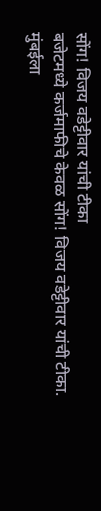सोंग! विजय वडेट्टीवार यांची टीका
बजेटमध्ये कर्जमाफीचे केवळ सोंग! विजय वडेट्टीवार यांची टीका.
मुंबईला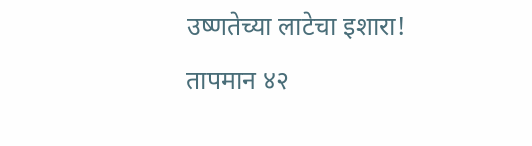उष्णतेच्या लाटेचा इशारा! तापमान ४२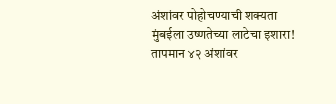अंशांवर पोहोचण्याची शक्यता
मुंबईला उष्णतेच्या लाटेचा इशारा! तापमान ४२ अंशांवर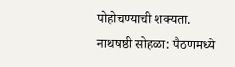पोहोचण्याची शक्यता.
नाथषष्ठी सोहळा: पैठणमध्ये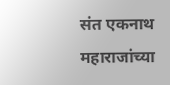संत एकनाथ महाराजांच्या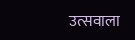उत्सवाला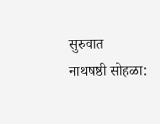सुरुवात
नाथषष्ठी सोहळा: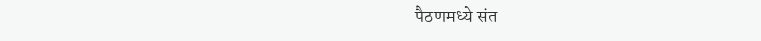पैठणमध्ये संत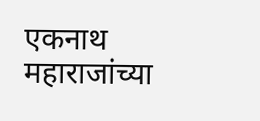एकनाथ महाराजांच्या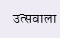उत्सवाला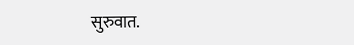सुरुवात.